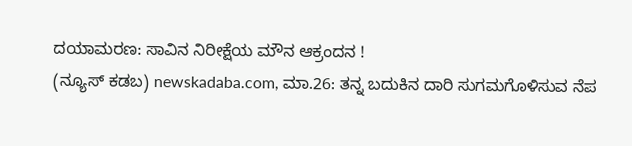ದಯಾಮರಣ: ಸಾವಿನ ನಿರೀಕ್ಷೆಯ ಮೌನ ಆಕ್ರಂದನ !
(ನ್ಯೂಸ್ ಕಡಬ) newskadaba.com, ಮಾ.26: ತನ್ನ ಬದುಕಿನ ದಾರಿ ಸುಗಮಗೊಳಿಸುವ ನೆಪ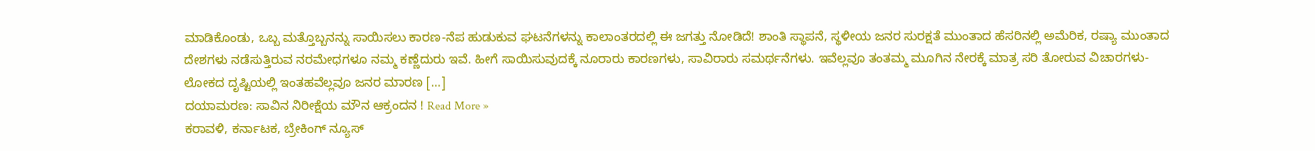ಮಾಡಿಕೊಂಡು, ಒಬ್ಬ ಮತ್ತೊಬ್ಬನನ್ನು ಸಾಯಿಸಲು ಕಾರಣ-ನೆಪ ಹುಡುಕುವ ಘಟನೆಗಳನ್ನು ಕಾಲಾಂತರದಲ್ಲಿ ಈ ಜಗತ್ತು ನೋಡಿದೆ! ಶಾಂತಿ ಸ್ಥಾಪನೆ, ಸ್ಥಳೀಯ ಜನರ ಸುರಕ್ಷತೆ ಮುಂತಾದ ಹೆಸರಿನಲ್ಲಿ ಅಮೆರಿಕ, ರಷ್ಯಾ ಮುಂತಾದ ದೇಶಗಳು ನಡೆಸುತ್ತಿರುವ ನರಮೇಧಗಳೂ ನಮ್ಮ ಕಣ್ಣೆದುರು ಇವೆ. ಹೀಗೆ ಸಾಯಿಸುವುದಕ್ಕೆ ನೂರಾರು ಕಾರಣಗಳು, ಸಾವಿರಾರು ಸಮರ್ಥನೆಗಳು. ಇವೆಲ್ಲವೂ ತಂತಮ್ಮ ಮೂಗಿನ ನೇರಕ್ಕೆ ಮಾತ್ರ ಸರಿ ತೋರುವ ವಿಚಾರಗಳು- ಲೋಕದ ದೃಷ್ಟಿಯಲ್ಲಿ ಇಂತಹವೆಲ್ಲವೂ ಜನರ ಮಾರಣ […]
ದಯಾಮರಣ: ಸಾವಿನ ನಿರೀಕ್ಷೆಯ ಮೌನ ಆಕ್ರಂದನ ! Read More »
ಕರಾವಳಿ, ಕರ್ನಾಟಕ, ಬ್ರೇಕಿಂಗ್ ನ್ಯೂಸ್